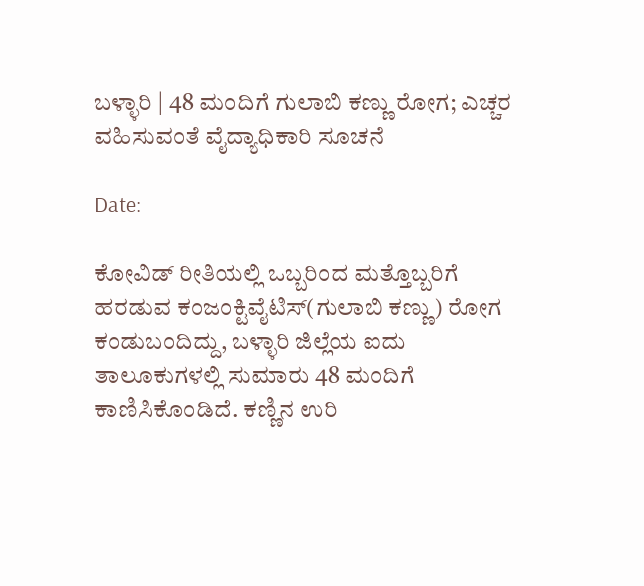ಬಳ್ಳಾರಿ | 48 ಮಂದಿಗೆ ಗುಲಾಬಿ ಕಣ್ಣು ರೋಗ; ಎಚ್ಚರ ವಹಿಸುವಂತೆ ವೈದ್ಯಾಧಿಕಾರಿ ಸೂಚನೆ

Date:

ಕೋವಿಡ್‌ ರೀತಿಯಲ್ಲಿ ಒಬ್ಬರಿಂದ ಮತ್ತೊಬ್ಬರಿಗೆ ಹರಡುವ ಕಂಜಂಕ್ಟಿವೈಟಿಸ್(ಗುಲಾಬಿ ಕಣ್ಣು) ರೋಗ ಕಂಡುಬಂದಿದ್ದು, ಬಳ್ಳಾರಿ ಜಿಲ್ಲೆಯ ಐದು ತಾಲೂಕುಗಳಲ್ಲಿ ಸುಮಾರು 48 ಮಂದಿಗೆ ಕಾಣಿಸಿಕೊಂಡಿದೆ. ಕಣ್ಣಿನ ಉರಿ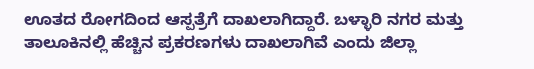ಊತದ ರೋಗದಿಂದ ಆಸ್ಪತ್ರೆಗೆ ದಾಖಲಾಗಿದ್ದಾರೆ. ಬಳ್ಳಾರಿ ನಗರ ಮತ್ತು ತಾಲೂಕಿನಲ್ಲಿ ಹೆಚ್ಚಿನ ಪ್ರಕರಣಗಳು ದಾಖಲಾಗಿವೆ ಎಂದು ಜಿಲ್ಲಾ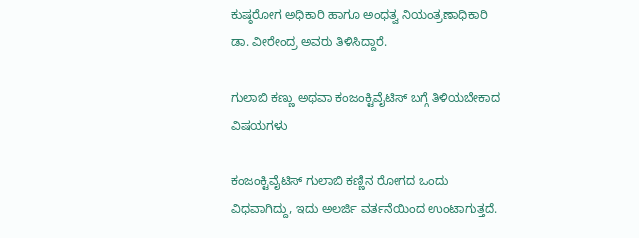ಕುಷ್ಠರೋಗ ಅಧಿಕಾರಿ ಹಾಗೂ ಅಂಧತ್ವ ನಿಯಂತ್ರಣಾಧಿಕಾರಿ ಡಾ. ವೀರೇಂದ್ರ ಅವರು ತಿಳಿಸಿದ್ದಾರೆ.

ಗುಲಾಬಿ ಕಣ್ಣು ಅಥವಾ ಕಂಜಂಕ್ಟಿವೈಟಿಸ್ ಬಗ್ಗೆ ತಿಳಿಯಬೇಕಾದ ವಿಷಯಗಳು

ಕಂಜಂಕ್ಟಿವೈಟಿಸ್ ಗುಲಾಬಿ ಕಣ್ಣಿನ ರೋಗದ ಒಂದು ವಿಧವಾಗಿದ್ದು, ಇದು ಅಲರ್ಜಿ ವರ್ತನೆಯಿಂದ ಉಂಟಾಗುತ್ತದೆ.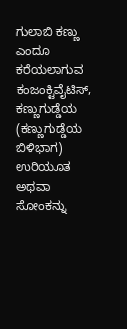ಗುಲಾಬಿ ಕಣ್ಣು ಎಂದೂ ಕರೆಯಲಾಗುವ ಕಂಜಂಕ್ಟಿವೈಟಿಸ್, ಕಣ್ಣುಗುಡ್ಡೆಯ (ಕಣ್ಣುಗುಡ್ಡೆಯ ಬಿಳಿಭಾಗ) ಉರಿಯೂತ ಅಥವಾ ಸೋಂಕನ್ನು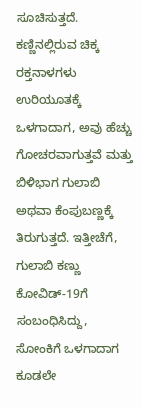ಸೂಚಿಸುತ್ತದೆ. ಕಣ್ಣಿನಲ್ಲಿರುವ ಚಿಕ್ಕ ರಕ್ತನಾಳಗಳು ಉರಿಯೂತಕ್ಕೆ ಒಳಗಾದಾಗ, ಅವು ಹೆಚ್ಚು ಗೋಚರವಾಗುತ್ತವೆ ಮತ್ತು ಬಿಳಿಭಾಗ ಗುಲಾಬಿ ಅಥವಾ ಕೆಂಪುಬಣ್ಣಕ್ಕೆ ತಿರುಗುತ್ತದೆ. ಇತ್ತೀಚೆಗೆ, ಗುಲಾಬಿ ಕಣ್ಣು ಕೋವಿಡ್-19ಗೆ ಸಂಬಂಧಿಸಿದ್ದು, ಸೋಂಕಿಗೆ ಒಳಗಾದಾಗ ಕೂಡಲೇ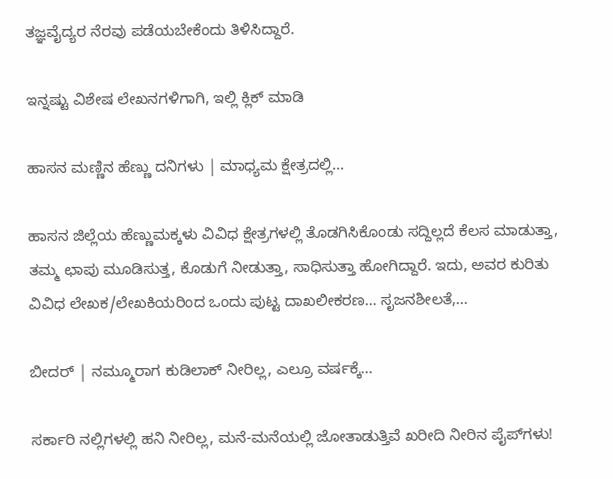ತಜ್ಞವೈದ್ಯರ ನೆರವು ಪಡೆಯಬೇಕೆಂದು ತಿಳಿಸಿದ್ದಾರೆ.

ಇನ್ನಷ್ಟು ವಿಶೇಷ ಲೇಖನಗಳಿಗಾಗಿ, ಇಲ್ಲಿ ಕ್ಲಿಕ್ ಮಾಡಿ

ಹಾಸನ ಮಣ್ಣಿನ ಹೆಣ್ಣು ದನಿಗಳು | ಮಾಧ್ಯಮ ಕ್ಷೇತ್ರದಲ್ಲಿ...

ಹಾಸನ ಜಿಲ್ಲೆಯ ಹೆಣ್ಣುಮಕ್ಕಳು ವಿವಿಧ ಕ್ಷೇತ್ರಗಳಲ್ಲಿ ತೊಡಗಿಸಿಕೊಂಡು ಸದ್ದಿಲ್ಲದೆ ಕೆಲಸ ಮಾಡುತ್ತಾ, ತಮ್ಮ ಛಾಪು ಮೂಡಿಸುತ್ತ, ಕೊಡುಗೆ ನೀಡುತ್ತಾ, ಸಾಧಿಸುತ್ತಾ ಹೋಗಿದ್ದಾರೆ. ಇದು, ಅವರ ಕುರಿತು ವಿವಿಧ ಲೇಖಕ/ಲೇಖಕಿಯರಿಂದ ಒಂದು ಪುಟ್ಟ ದಾಖಲೀಕರಣ… ಸೃಜನಶೀಲತೆ,...

ಬೀದರ್ | ನಮ್ಮೂರಾಗ ಕುಡಿಲಾಕ್ ನೀರಿಲ್ಲ, ಎಲ್ರೂ ವರ್ಷಕ್ಕೆ...

ಸರ್ಕಾರಿ ನಲ್ಲಿಗಳಲ್ಲಿ ಹನಿ ನೀರಿಲ್ಲ, ಮನೆ-ಮನೆಯಲ್ಲಿ ಜೋತಾಡುತ್ತಿವೆ ಖರೀದಿ ನೀರಿನ ಪೈಪ್‌ಗಳು!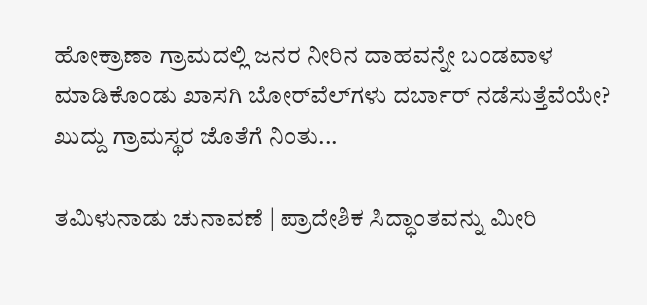ಹೋಕ್ರಾಣಾ ಗ್ರಾಮದಲ್ಲಿ ಜನರ ನೀರಿನ ದಾಹವನ್ನೇ ಬಂಡವಾಳ ಮಾಡಿಕೊಂಡು ಖಾಸಗಿ ಬೋರ್‌ವೆಲ್‌ಗಳು ದರ್ಬಾರ್‌ ನಡೆಸುತ್ತೆವೆಯೇ? ಖುದ್ದು ಗ್ರಾಮಸ್ಥರ ಜೊತೆಗೆ ನಿಂತು...

ತಮಿಳುನಾಡು ಚುನಾವಣೆ | ಪ್ರಾದೇಶಿಕ ಸಿದ್ಧಾಂತವನ್ನು ಮೀರಿ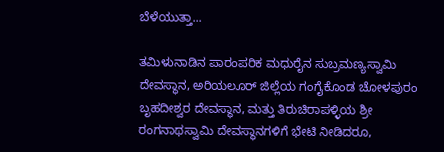ಬೆಳೆಯುತ್ತಾ...

ತಮಿಳುನಾಡಿನ ಪಾರಂಪರಿಕ ಮಧುರೈನ ಸುಬ್ರಮಣ್ಯಸ್ವಾಮಿ ದೇವಸ್ಥಾನ, ಅರಿಯಲೂರ್ ಜಿಲ್ಲೆಯ ಗಂಗೈಕೊಂಡ ಚೋಳಪುರಂ ಬೃಹದೀಶ್ವರ ದೇವಸ್ಥಾನ, ಮತ್ತು ತಿರುಚಿರಾಪಳ್ಳಿಯ ಶ್ರೀ ರಂಗನಾಥಸ್ವಾಮಿ ದೇವಸ್ಥಾನಗಳಿಗೆ ಭೇಟಿ ನೀಡಿದರೂ,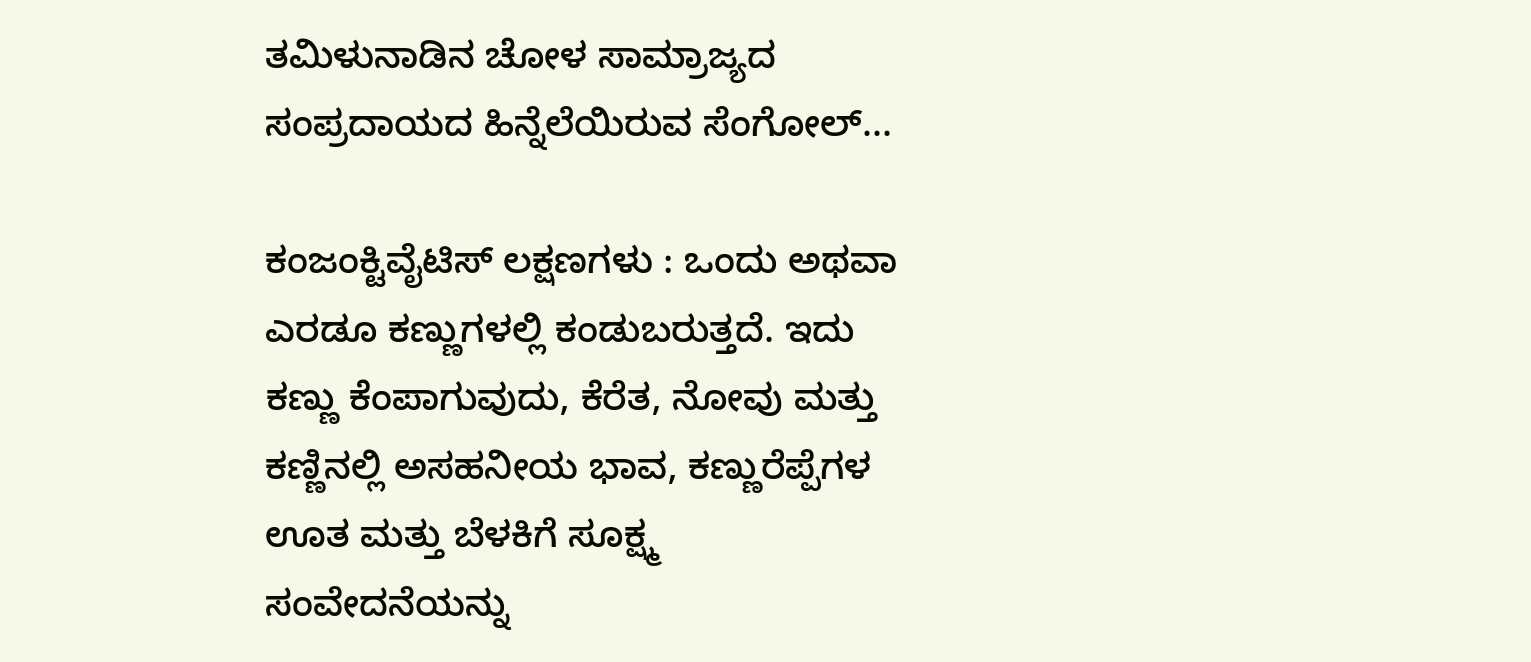ತಮಿಳುನಾಡಿನ ಚೋಳ ಸಾಮ್ರಾಜ್ಯದ ಸಂಪ್ರದಾಯದ ಹಿನ್ನೆಲೆಯಿರುವ ಸೆಂಗೋಲ್...

ಕಂಜಂಕ್ಟಿವೈಟಿಸ್ ಲಕ್ಷಣಗಳು : ಒಂದು ಅಥವಾ ಎರಡೂ ಕಣ್ಣುಗಳಲ್ಲಿ ಕಂಡುಬರುತ್ತದೆ. ಇದು ಕಣ್ಣು ಕೆಂಪಾಗುವುದು, ಕೆರೆತ, ನೋವು ಮತ್ತು ಕಣ್ಣಿನಲ್ಲಿ ಅಸಹನೀಯ ಭಾವ, ಕಣ್ಣುರೆಪ್ಪೆಗಳ ಊತ ಮತ್ತು ಬೆಳಕಿಗೆ ಸೂಕ್ಷ್ಮ ಸಂವೇದನೆಯನ್ನು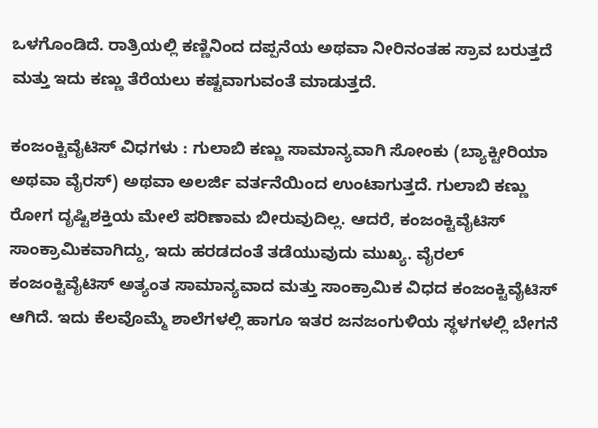ಒಳಗೊಂಡಿದೆ. ರಾತ್ರಿಯಲ್ಲಿ ಕಣ್ಣಿನಿಂದ ದಪ್ಪನೆಯ ಅಥವಾ ನೀರಿನಂತಹ ಸ್ರಾವ ಬರುತ್ತದೆ ಮತ್ತು ಇದು ಕಣ್ಣು ತೆರೆಯಲು ಕಷ್ಟವಾಗುವಂತೆ ಮಾಡುತ್ತದೆ.

ಕಂಜಂಕ್ಟಿವೈಟಿಸ್ ವಿಧಗಳು : ಗುಲಾಬಿ ಕಣ್ಣು ಸಾಮಾನ್ಯವಾಗಿ ಸೋಂಕು (ಬ್ಯಾಕ್ಟೀರಿಯಾ ಅಥವಾ ವೈರಸ್) ಅಥವಾ ಅಲರ್ಜಿ ವರ್ತನೆಯಿಂದ ಉಂಟಾಗುತ್ತದೆ. ಗುಲಾಬಿ ಕಣ್ಣು ರೋಗ ದೃಷ್ಟಿಶಕ್ತಿಯ ಮೇಲೆ ಪರಿಣಾಮ ಬೀರುವುದಿಲ್ಲ. ಆದರೆ, ಕಂಜಂಕ್ಟಿವೈಟಿಸ್ ಸಾಂಕ್ರಾಮಿಕವಾಗಿದ್ದು, ಇದು ಹರಡದಂತೆ ತಡೆಯುವುದು ಮುಖ್ಯ. ವೈರಲ್ ಕಂಜಂಕ್ಟಿವೈಟಿಸ್ ಅತ್ಯಂತ ಸಾಮಾನ್ಯವಾದ ಮತ್ತು ಸಾಂಕ್ರಾಮಿಕ ವಿಧದ ಕಂಜಂಕ್ಟಿವೈಟಿಸ್ ಆಗಿದೆ. ಇದು ಕೆಲವೊಮ್ಮೆ ಶಾಲೆಗಳಲ್ಲಿ ಹಾಗೂ ಇತರ ಜನಜಂಗುಳಿಯ ಸ್ಥಳಗಳಲ್ಲಿ ಬೇಗನೆ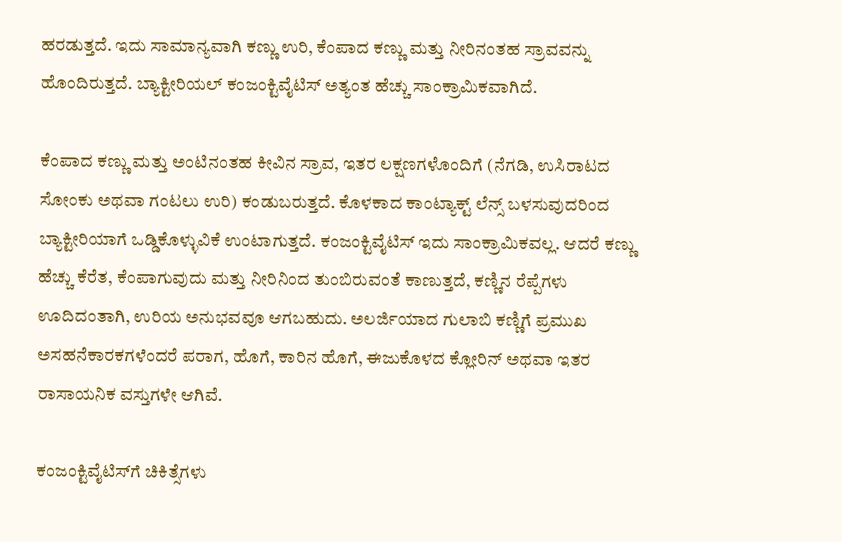ಹರಡುತ್ತದೆ. ಇದು ಸಾಮಾನ್ಯವಾಗಿ ಕಣ್ಣು ಉರಿ, ಕೆಂಪಾದ ಕಣ್ಣು ಮತ್ತು ನೀರಿನಂತಹ ಸ್ರಾವವನ್ನು ಹೊಂದಿರುತ್ತದೆ. ಬ್ಯಾಕ್ಟೀರಿಯಲ್ ಕಂಜಂಕ್ಟಿವೈಟಿಸ್ ಅತ್ಯಂತ ಹೆಚ್ಚು ಸಾಂಕ್ರಾಮಿಕವಾಗಿದೆ.

ಕೆಂಪಾದ ಕಣ್ಣು ಮತ್ತು ಅಂಟಿನಂತಹ ಕೀವಿನ ಸ್ರಾವ, ಇತರ ಲಕ್ಷಣಗಳೊಂದಿಗೆ (ನೆಗಡಿ, ಉಸಿರಾಟದ ಸೋಂಕು ಅಥವಾ ಗಂಟಲು ಉರಿ) ಕಂಡುಬರುತ್ತದೆ. ಕೊಳಕಾದ ಕಾಂಟ್ಯಾಕ್ಟ್ ಲೆನ್ಸ್ ಬಳಸುವುದರಿಂದ ಬ್ಯಾಕ್ಟೀರಿಯಾಗೆ ಒಡ್ಡಿಕೊಳ್ಳುವಿಕೆ ಉಂಟಾಗುತ್ತದೆ. ಕಂಜಂಕ್ಟಿವೈಟಿಸ್ ಇದು ಸಾಂಕ್ರಾಮಿಕವಲ್ಲ. ಆದರೆ ಕಣ್ಣು ಹೆಚ್ಚು ಕೆರೆತ, ಕೆಂಪಾಗುವುದು ಮತ್ತು ನೀರಿನಿಂದ ತುಂಬಿರುವಂತೆ ಕಾಣುತ್ತದೆ, ಕಣ್ಣಿನ ರೆಪ್ಪೆಗಳು ಊದಿದಂತಾಗಿ, ಉರಿಯ ಅನುಭವವೂ ಆಗಬಹುದು. ಅಲರ್ಜಿಯಾದ ಗುಲಾಬಿ ಕಣ್ಣಿಗೆ ಪ್ರಮುಖ ಅಸಹನೆಕಾರಕಗಳೆಂದರೆ ಪರಾಗ, ಹೊಗೆ, ಕಾರಿನ ಹೊಗೆ, ಈಜುಕೊಳದ ಕ್ಲೋರಿನ್ ಅಥವಾ ಇತರ ರಾಸಾಯನಿಕ ವಸ್ತುಗಳೇ ಆಗಿವೆ.

ಕಂಜಂಕ್ಟಿವೈಟಿಸ್‌ಗೆ ಚಿಕಿತ್ಸೆಗಳು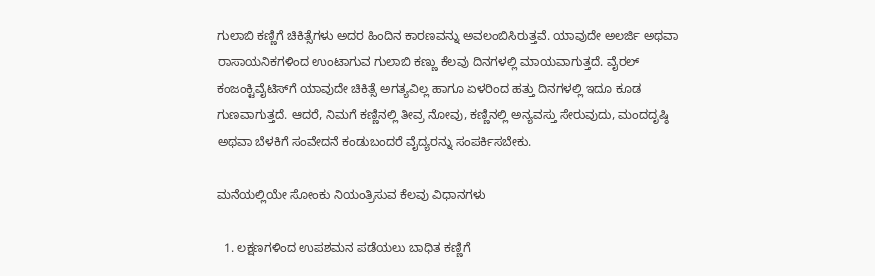ಗುಲಾಬಿ ಕಣ್ಣಿಗೆ ಚಿಕಿತ್ಸೆಗಳು ಅದರ ಹಿಂದಿನ ಕಾರಣವನ್ನು ಅವಲಂಬಿಸಿರುತ್ತವೆ. ಯಾವುದೇ ಅಲರ್ಜಿ ಅಥವಾ ರಾಸಾಯನಿಕಗಳಿಂದ ಉಂಟಾಗುವ ಗುಲಾಬಿ ಕಣ್ಣು ಕೆಲವು ದಿನಗಳಲ್ಲಿ ಮಾಯವಾಗುತ್ತದೆ. ವೈರಲ್ ಕಂಜಂಕ್ಟಿವೈಟಿಸ್‌ಗೆ ಯಾವುದೇ ಚಿಕಿತ್ಸೆ ಅಗತ್ಯವಿಲ್ಲ ಹಾಗೂ ಏಳರಿಂದ ಹತ್ತು ದಿನಗಳಲ್ಲಿ ಇದೂ ಕೂಡ ಗುಣವಾಗುತ್ತದೆ. ಆದರೆ, ನಿಮಗೆ ಕಣ್ಣಿನಲ್ಲಿ ತೀವ್ರ ನೋವು, ಕಣ್ಣಿನಲ್ಲಿ ಅನ್ಯವಸ್ತು ಸೇರುವುದು, ಮಂದದೃಷ್ಠಿ ಅಥವಾ ಬೆಳಕಿಗೆ ಸಂವೇದನೆ ಕಂಡುಬಂದರೆ ವೈದ್ಯರನ್ನು ಸಂಪರ್ಕಿಸಬೇಕು.

ಮನೆಯಲ್ಲಿಯೇ ಸೋಂಕು ನಿಯಂತ್ರಿಸುವ ಕೆಲವು ವಿಧಾನಗಳು

  1. ಲಕ್ಷಣಗಳಿಂದ ಉಪಶಮನ ಪಡೆಯಲು ಬಾಧಿತ ಕಣ್ಣಿಗೆ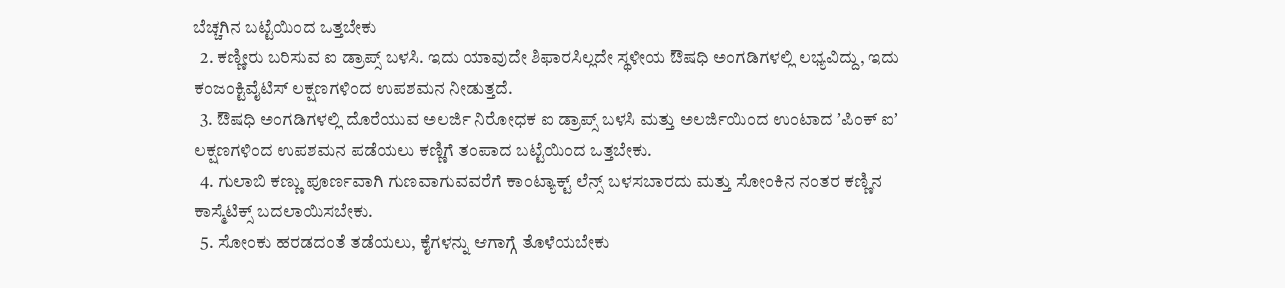ಬೆಚ್ಚಗಿನ ಬಟ್ಟೆಯಿಂದ ಒತ್ತಬೇಕು
  2. ಕಣ್ಣೀರು ಬರಿಸುವ ಐ ಡ್ರಾಪ್ಸ್ ಬಳಸಿ. ಇದು ಯಾವುದೇ ಶಿಫಾರಸಿಲ್ಲದೇ ಸ್ಥಳೀಯ ಔಷಧಿ ಅಂಗಡಿಗಳಲ್ಲಿ ಲಭ್ಯವಿದ್ದು, ಇದು ಕಂಜಂಕ್ಟಿವೈಟಿಸ್ ಲಕ್ಷಣಗಳಿಂದ ಉಪಶಮನ ನೀಡುತ್ತದೆ.
  3. ಔಷಧಿ ಅಂಗಡಿಗಳಲ್ಲಿ ದೊರೆಯುವ ಅಲರ್ಜಿ ನಿರೋಧಕ ಐ ಡ್ರಾಪ್ಸ್ ಬಳಸಿ ಮತ್ತು ಅಲರ್ಜಿಯಿಂದ ಉಂಟಾದ ʼಪಿಂಕ್ ಐʼ ಲಕ್ಷಣಗಳಿಂದ ಉಪಶಮನ ಪಡೆಯಲು ಕಣ್ಣಿಗೆ ತಂಪಾದ ಬಟ್ಟೆಯಿಂದ ಒತ್ತಬೇಕು.
  4. ಗುಲಾಬಿ ಕಣ್ಣು ಪೂರ್ಣವಾಗಿ ಗುಣವಾಗುವವರೆಗೆ ಕಾಂಟ್ಯಾಕ್ಟ್ ಲೆನ್ಸ್ ಬಳಸಬಾರದು ಮತ್ತು ಸೋಂಕಿನ ನಂತರ ಕಣ್ಣಿನ ಕಾಸ್ಮೆಟಿಕ್ಸ್ ಬದಲಾಯಿಸಬೇಕು.
  5. ಸೋಂಕು ಹರಡದಂತೆ ತಡೆಯಲು, ಕೈಗಳನ್ನು ಆಗಾಗ್ಗೆ ತೊಳೆಯಬೇಕು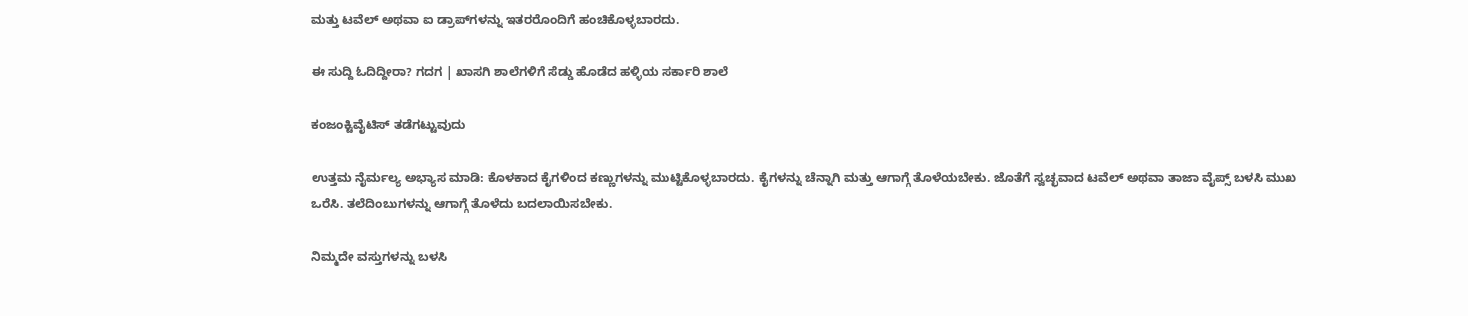ಮತ್ತು ಟವೆಲ್ ಅಥವಾ ಐ ಡ್ರಾಪ್‌ಗಳನ್ನು ಇತರರೊಂದಿಗೆ ಹಂಚಿಕೊಳ್ಳಬಾರದು.

ಈ ಸುದ್ದಿ ಓದಿದ್ದೀರಾ? ಗದಗ | ಖಾಸಗಿ ಶಾಲೆಗಳಿಗೆ ಸೆಡ್ಡು ಹೊಡೆದ ಹಳ್ಳಿಯ ಸರ್ಕಾರಿ ಶಾಲೆ

ಕಂಜಂಕ್ಟಿವೈಟಿಸ್ ತಡೆಗಟ್ಟುವುದು

ಉತ್ತಮ ನೈರ್ಮಲ್ಯ ಅಭ್ಯಾಸ ಮಾಡಿ: ಕೊಳಕಾದ ಕೈಗಳಿಂದ ಕಣ್ಣುಗಳನ್ನು ಮುಟ್ಟಿಕೊಳ್ಳಬಾರದು. ಕೈಗಳನ್ನು ಚೆನ್ನಾಗಿ ಮತ್ತು ಆಗಾಗ್ಗೆ ತೊಳೆಯಬೇಕು. ಜೊತೆಗೆ ಸ್ವಚ್ಛವಾದ ಟವೆಲ್ ಅಥವಾ ತಾಜಾ ವೈಪ್ಸ್ ಬಳಸಿ ಮುಖ ಒರೆಸಿ. ತಲೆದಿಂಬುಗಳನ್ನು ಆಗಾಗ್ಗೆ ತೊಳೆದು ಬದಲಾಯಿಸಬೇಕು.

ನಿಮ್ಮದೇ ವಸ್ತುಗಳನ್ನು ಬಳಸಿ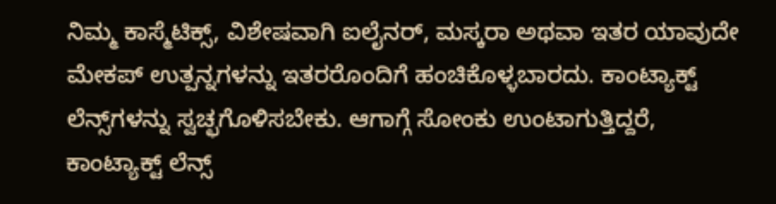ನಿಮ್ಮ ಕಾಸ್ಮೆಟಿಕ್ಸ್, ವಿಶೇಷವಾಗಿ ಐಲೈನರ್, ಮಸ್ಕರಾ ಅಥವಾ ಇತರ ಯಾವುದೇ ಮೇಕಪ್ ಉತ್ಪನ್ನಗಳನ್ನು ಇತರರೊಂದಿಗೆ ಹಂಚಿಕೊಳ್ಳಬಾರದು. ಕಾಂಟ್ಯಾಕ್ಟ್ ಲೆನ್ಸ್‌ಗಳನ್ನು ಸ್ವಚ್ಛಗೊಳಿಸಬೇಕು. ಆಗಾಗ್ಗೆ ಸೋಂಕು ಉಂಟಾಗುತ್ತಿದ್ದರೆ, ಕಾಂಟ್ಯಾಕ್ಟ್ ಲೆನ್ಸ್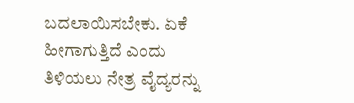ಬದಲಾಯಿಸಬೇಕು. ಏಕೆ ಹೀಗಾಗುತ್ತಿದೆ ಎಂದು ತಿಳಿಯಲು ನೇತ್ರ ವೈದ್ಯರನ್ನು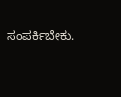ಸಂಪರ್ಕಿಬೇಕು.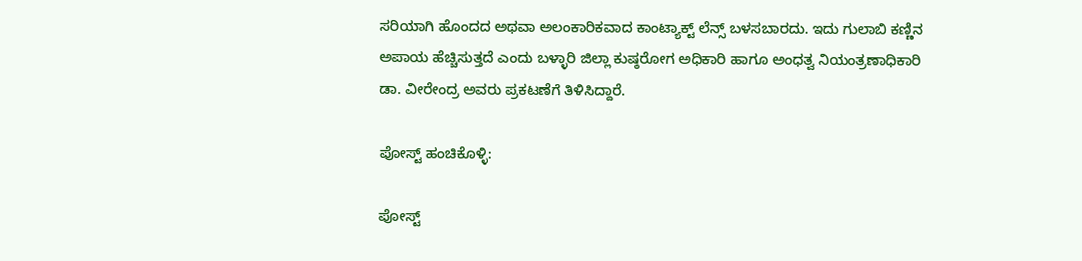ಸರಿಯಾಗಿ ಹೊಂದದ ಅಥವಾ ಅಲಂಕಾರಿಕವಾದ ಕಾಂಟ್ಯಾಕ್ಟ್ ಲೆನ್ಸ್ ಬಳಸಬಾರದು. ಇದು ಗುಲಾಬಿ ಕಣ್ಣಿನ ಅಪಾಯ ಹೆಚ್ಚಿಸುತ್ತದೆ ಎಂದು ಬಳ್ಳಾರಿ ಜಿಲ್ಲಾ ಕುಷ್ಠರೋಗ ಅಧಿಕಾರಿ ಹಾಗೂ ಅಂಧತ್ವ ನಿಯಂತ್ರಣಾಧಿಕಾರಿ ಡಾ. ವೀರೇಂದ್ರ ಅವರು ಪ್ರಕಟಣೆಗೆ ತಿಳಿಸಿದ್ದಾರೆ.

ಪೋಸ್ಟ್ ಹಂಚಿಕೊಳ್ಳಿ:

ಪೋಸ್ಟ್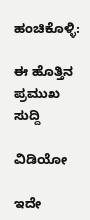ಹಂಚಿಕೊಳ್ಳಿ:

ಈ ಹೊತ್ತಿನ ಪ್ರಮುಖ ಸುದ್ದಿ

ವಿಡಿಯೋ

ಇದೇ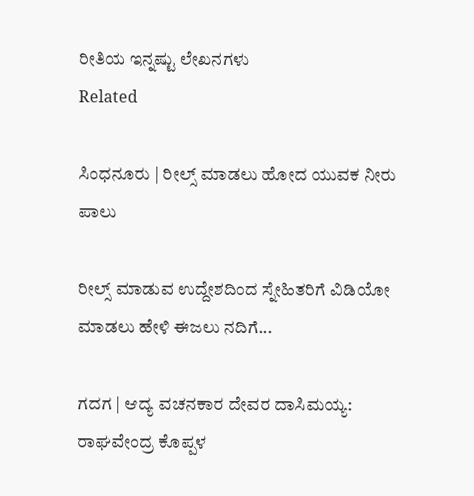ರೀತಿಯ ಇನ್ನಷ್ಟು ಲೇಖನಗಳು
Related

ಸಿಂಧನೂರು | ರೀಲ್ಸ್ ಮಾಡಲು ಹೋದ ಯುವಕ ನೀರು ಪಾಲು

ರೀಲ್ಸ್ ಮಾಡುವ ಉದ್ದೇಶದಿಂದ ಸ್ನೇಹಿತರಿಗೆ ವಿಡಿಯೋ ಮಾಡಲು ಹೇಳಿ ಈಜಲು ನದಿಗೆ...

ಗದಗ | ಆದ್ಯ ವಚನಕಾರ ದೇವರ ದಾಸಿಮಯ್ಯ: ರಾಘವೇಂದ್ರ ಕೊಪ್ಪಳ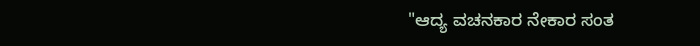"ಆದ್ಯ ವಚನಕಾರ ನೇಕಾರ ಸಂತ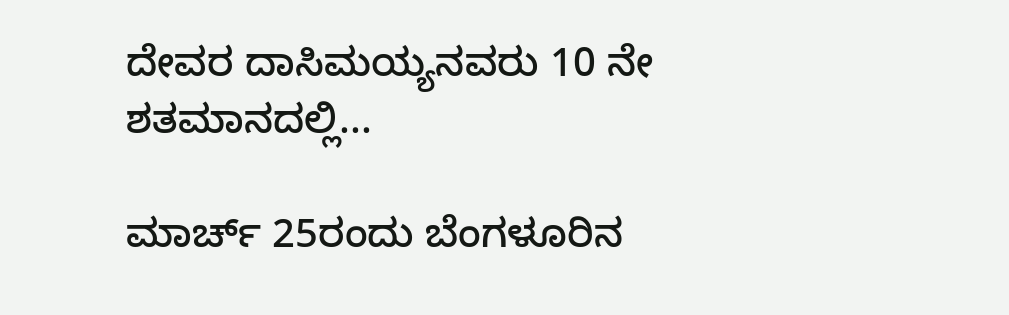ದೇವರ ದಾಸಿಮಯ್ಯನವರು 10 ನೇ ಶತಮಾನದಲ್ಲಿ...

ಮಾರ್ಚ್ 25ರಂದು ಬೆಂಗಳೂರಿನ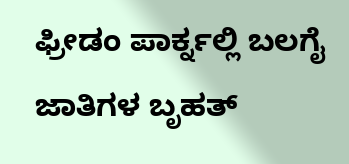ಫ್ರೀಡಂ ಪಾರ್ಕ್ನಲ್ಲಿ ಬಲಗೈ ಜಾತಿಗಳ ಬೃಹತ್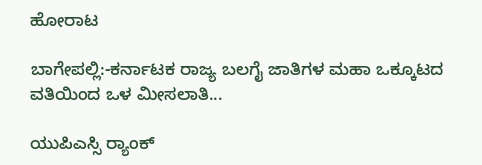ಹೋರಾಟ

ಬಾಗೇಪಲ್ಲಿ:-ಕರ್ನಾಟಕ ರಾಜ್ಯ ಬಲಗೈ ಜಾತಿಗಳ ಮಹಾ ಒಕ್ಕೂಟದ ವತಿಯಿಂದ ಒಳ ಮೀಸಲಾತಿ...

ಯುಪಿಎಸ್ಸಿ ರ‍್ಯಾಂಕ್‌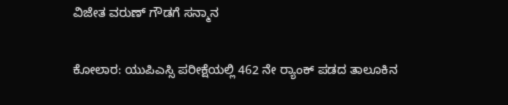ವಿಜೇತ ವರುಣ್ ಗೌಡಗೆ ಸನ್ಮಾನ

ಕೋಲಾರ: ಯುಪಿಎಸ್ಸಿ ಪರೀಕ್ಷೆಯಲ್ಲಿ 462 ನೇ ರ‍್ಯಾಂಕ್‌ ಪಡದ ತಾಲೂಕಿನ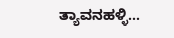ತ್ಯಾವನಹಳ್ಳಿ...